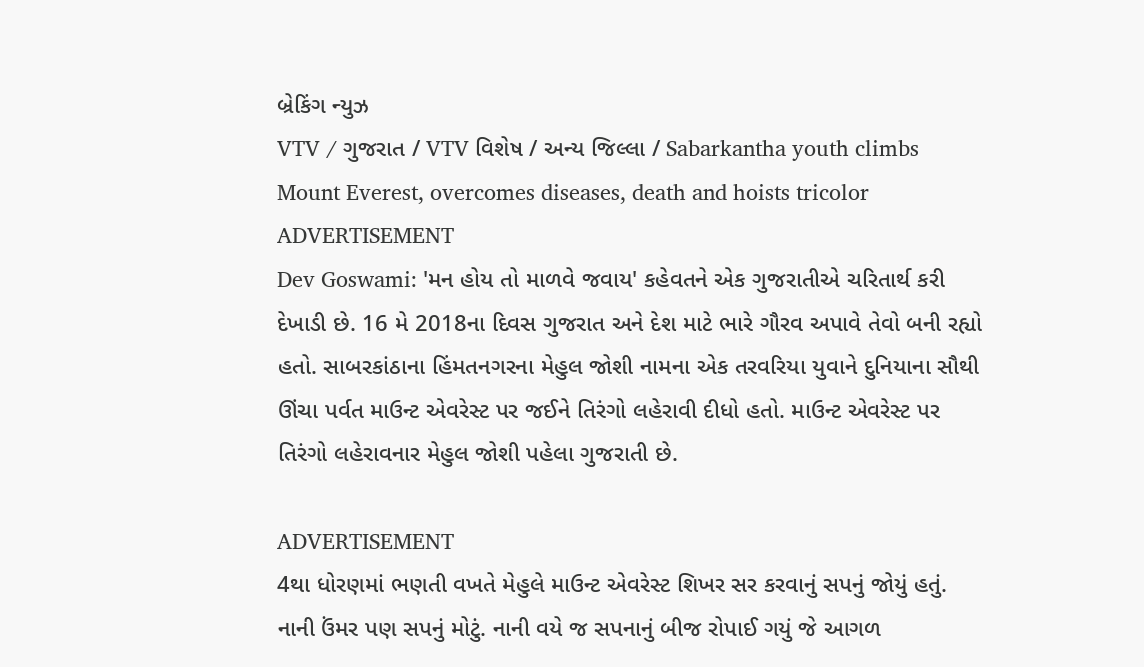બ્રેકિંગ ન્યુઝ
VTV / ગુજરાત / VTV વિશેષ / અન્ય જિલ્લા / Sabarkantha youth climbs Mount Everest, overcomes diseases, death and hoists tricolor
ADVERTISEMENT
Dev Goswami: 'મન હોય તો માળવે જવાય' કહેવતને એક ગુજરાતીએ ચરિતાર્થ કરી દેખાડી છે. 16 મે 2018ના દિવસ ગુજરાત અને દેશ માટે ભારે ગૌરવ અપાવે તેવો બની રહ્યો હતો. સાબરકાંઠાના હિંમતનગરના મેહુલ જોશી નામના એક તરવરિયા યુવાને દુનિયાના સૌથી ઊંચા પર્વત માઉન્ટ એવરેસ્ટ પર જઈને તિરંગો લહેરાવી દીધો હતો. માઉન્ટ એવરેસ્ટ પર તિરંગો લહેરાવનાર મેહુલ જોશી પહેલા ગુજરાતી છે.

ADVERTISEMENT
4થા ધોરણમાં ભણતી વખતે મેહુલે માઉન્ટ એવરેસ્ટ શિખર સર કરવાનું સપનું જોયું હતું. નાની ઉંમર પણ સપનું મોટું. નાની વયે જ સપનાનું બીજ રોપાઈ ગયું જે આગળ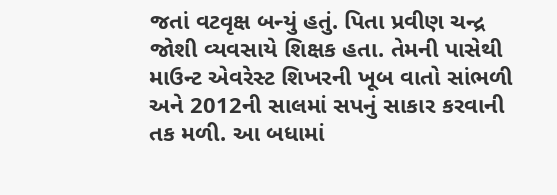જતાં વટવૃક્ષ બન્યું હતું. પિતા પ્રવીણ ચન્દ્ર જોશી વ્યવસાયે શિક્ષક હતા. તેમની પાસેથી માઉન્ટ એવરેસ્ટ શિખરની ખૂબ વાતો સાંભળી અને 2012ની સાલમાં સપનું સાકાર કરવાની તક મળી. આ બધામાં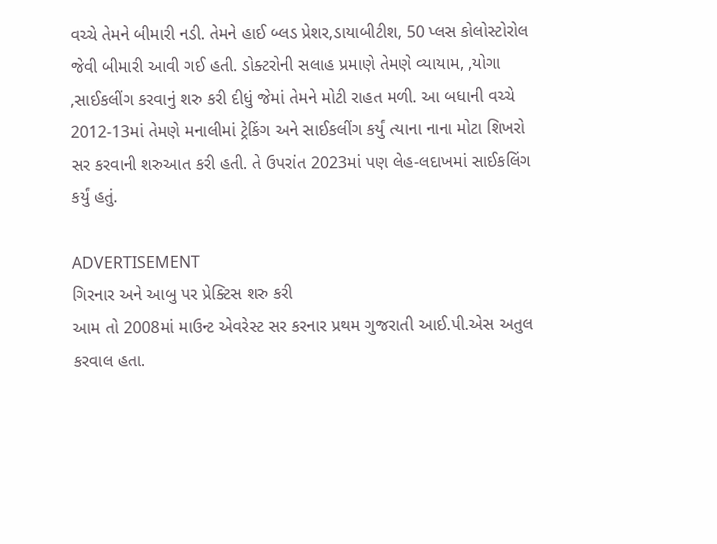વચ્ચે તેમને બીમારી નડી. તેમને હાઈ બ્લડ પ્રેશર,ડાયાબીટીશ, 50 પ્લસ કોલોસ્ટોરોલ જેવી બીમારી આવી ગઈ હતી. ડોક્ટરોની સલાહ પ્રમાણે તેમણે વ્યાયામ, ,યોગા ,સાઈકલીંગ કરવાનું શરુ કરી દીધું જેમાં તેમને મોટી રાહત મળી. આ બધાની વચ્ચે 2012-13માં તેમણે મનાલીમાં ટ્રેકિંગ અને સાઈકલીંગ કર્યું ત્યાના નાના મોટા શિખરો સર કરવાની શરુઆત કરી હતી. તે ઉપરાંત 2023માં પણ લેહ-લદાખમાં સાઈકલિંગ કર્યું હતું.

ADVERTISEMENT
ગિરનાર અને આબુ પર પ્રેક્ટિસ શરુ કરી
આમ તો 2008માં માઉન્ટ એવરેસ્ટ સર કરનાર પ્રથમ ગુજરાતી આઈ.પી.એસ અતુલ કરવાલ હતા.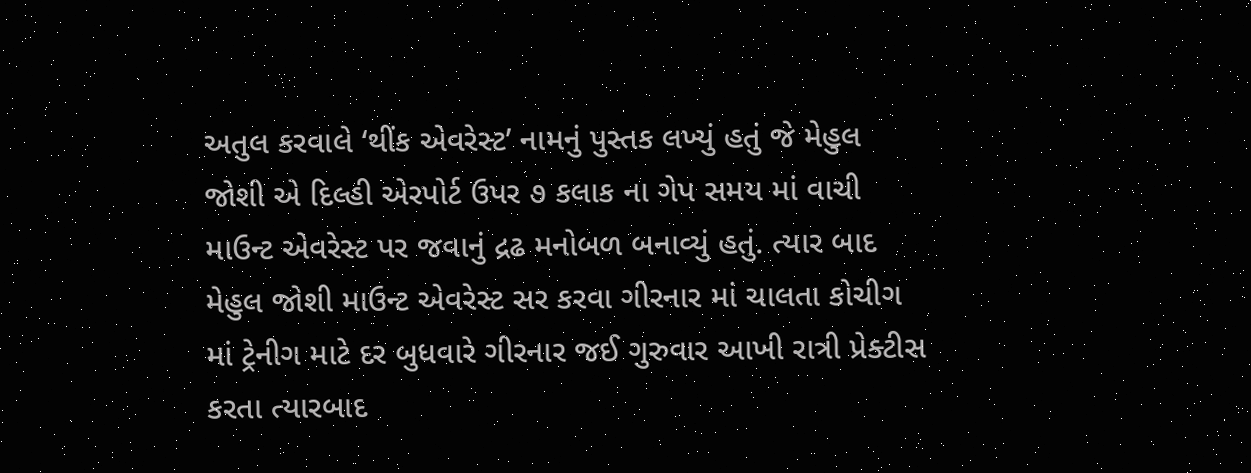અતુલ કરવાલે ‘થીંક એવરેસ્ટ’ નામનું પુસ્તક લખ્યું હતું જે મેહુલ જોશી એ દિલ્હી એરપોર્ટ ઉપર ૭ કલાક ના ગેપ સમય માં વાચી માઉન્ટ એવરેસ્ટ પર જવાનું દ્રઢ મનોબળ બનાવ્યું હતું. ત્યાર બાદ મેહુલ જોશી માઉન્ટ એવરેસ્ટ સર કરવા ગીરનાર માં ચાલતા કોચીગ માં ટ્રેનીગ માટે દર બુધવારે ગીરનાર જઈ ગુરુવાર આખી રાત્રી પ્રેક્ટીસ કરતા ત્યારબાદ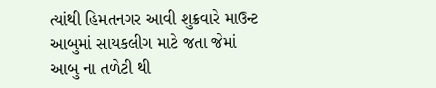ત્યાંથી હિમતનગર આવી શુક્રવારે માઉન્ટ આબુમાં સાયકલીગ માટે જતા જેમાં આબુ ના તળેટી થી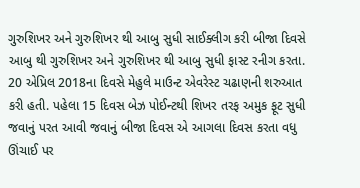ગુરુશિખર અને ગુરુશિખર થી આબુ સુધી સાઈક્લીગ કરી બીજા દિવસે આબુ થી ગુરુશિખર અને ગુરુશિખર થી આબુ સુધી ફાસ્ટ રનીગ કરતા. 20 એપ્રિલ 2018ના દિવસે મેહુલે માઉન્ટ એવરેસ્ટ ચઢાણની શરુઆત કરી હતી. પહેલા 15 દિવસ બેઝ પોઈન્ટથી શિખર તરફ અમુક ફૂટ સુધી જવાનું પરત આવી જવાનું બીજા દિવસ એ આગલા દિવસ કરતા વધુ ઊંચાઈ પર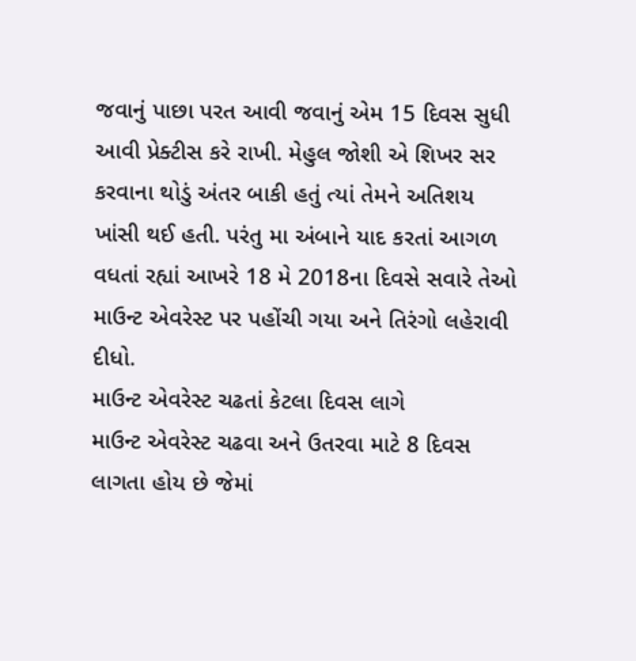જવાનું પાછા પરત આવી જવાનું એમ 15 દિવસ સુધી આવી પ્રેક્ટીસ કરે રાખી. મેહુલ જોશી એ શિખર સર કરવાના થોડું અંતર બાકી હતું ત્યાં તેમને અતિશય ખાંસી થઈ હતી. પરંતુ મા અંબાને યાદ કરતાં આગળ વધતાં રહ્યાં આખરે 18 મે 2018ના દિવસે સવારે તેઓ માઉન્ટ એવરેસ્ટ પર પહોંચી ગયા અને તિરંગો લહેરાવી દીધો.
માઉન્ટ એવરેસ્ટ ચઢતાં કેટલા દિવસ લાગે
માઉન્ટ એવરેસ્ટ ચઢવા અને ઉતરવા માટે 8 દિવસ લાગતા હોય છે જેમાં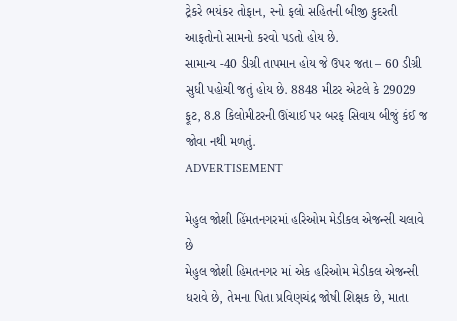ટ્રેકરે ભયંકર તોફાન, સ્નો ફલો સહિતની બીજી કુદરતી આફતોનો સામનો કરવો પડતો હોય છે.
સામાન્ય -40 ડીગ્રી તાપમાન હોય જે ઉપર જતા – 60 ડીગ્રી સુધી પહોચી જતું હોય છે. 8848 મીટર એટલે કે 29029 ફૂટ, 8.8 કિલોમીટરની ઊંચાઈ પર બરફ સિવાય બીજું કંઈ જ જોવા નથી મળતું.
ADVERTISEMENT

મેહુલ જોશી હિંમતનગરમાં હરિઓમ મેડીકલ એજન્સી ચલાવે છે
મેહુલ જોશી હિમતનગર માં એક હરિઓમ મેડીકલ એજન્સી ધરાવે છે, તેમના પિતા પ્રવિણચંદ્ર જોષી શિક્ષક છે, માતા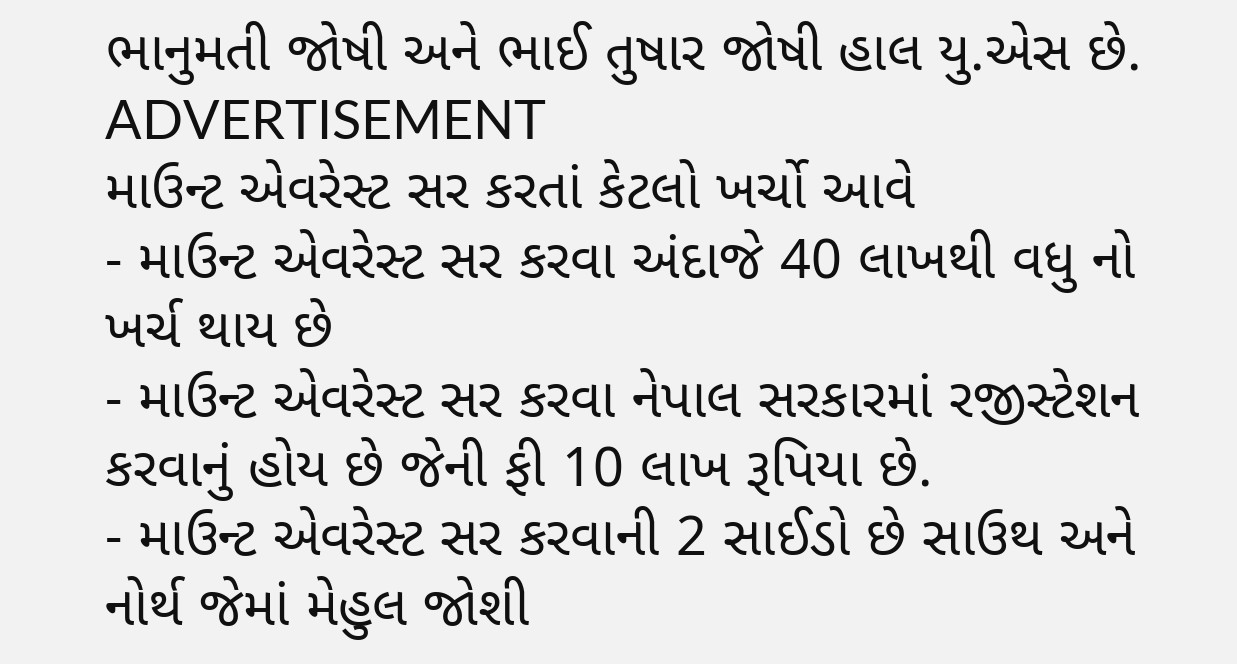ભાનુમતી જોષી અને ભાઈ તુષાર જોષી હાલ યુ.એસ છે.
ADVERTISEMENT
માઉન્ટ એવરેસ્ટ સર કરતાં કેટલો ખર્ચો આવે
- માઉન્ટ એવરેસ્ટ સર કરવા અંદાજે 40 લાખથી વધુ નો ખર્ચ થાય છે
- માઉન્ટ એવરેસ્ટ સર કરવા નેપાલ સરકારમાં રજીસ્ટેશન કરવાનું હોય છે જેની ફી 10 લાખ રૂપિયા છે.
- માઉન્ટ એવરેસ્ટ સર કરવાની 2 સાઈડો છે સાઉથ અને નોર્થ જેમાં મેહુલ જોશી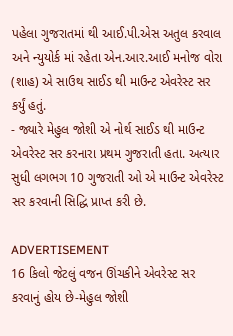પહેલા ગુજરાતમાં થી આઈ.પી.એસ અતુલ કરવાલ અને ન્યુયોર્ક માં રહેતા એન.આર.આઈ મનોજ વોરા (શાહ) એ સાઉથ સાઈડ થી માઉન્ટ એવરેસ્ટ સર કર્યું હતું.
- જ્યારે મેહુલ જોશી એ નોર્થ સાઈડ થી માઉન્ટ એવરેસ્ટ સર કરનારા પ્રથમ ગુજરાતી હતા. અત્યાર સુધી લગભગ 10 ગુજરાતી ઓ એ માઉન્ટ એવરેસ્ટ સર કરવાની સિદ્ધિ પ્રાપ્ત કરી છે.

ADVERTISEMENT
16 કિલો જેટલું વજન ઊંચકીને એવરેસ્ટ સર કરવાનું હોય છે-મેહુલ જોશી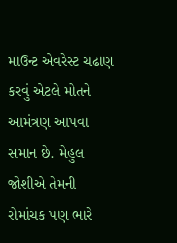માઉન્ટ એવરેસ્ટ ચઢાણ કરવું એટલે મોતને આમંત્રણ આપવા સમાન છે. મેહુલ જોશીએ તેમની રોમાંચક પણ ભારે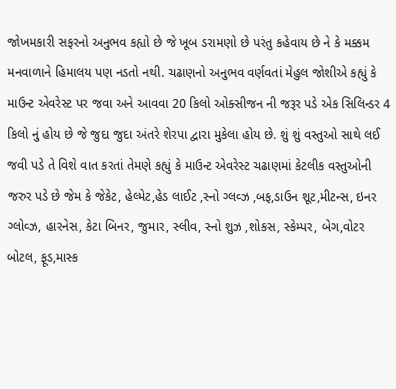જોખમકારી સફરનો અનુભવ કહ્યો છે જે ખૂબ ડરામણો છે પરંતુ કહેવાય છે ને કે મક્કમ મનવાળાને હિમાલય પણ નડતો નથી. ચઢાણનો અનુભવ વર્ણવતાં મેહુલ જોશીએ કહ્યું કે માઉન્ટ એવરેસ્ટ પર જવા અને આવવા 20 કિલો ઓક્સીજન ની જરૂર પડે એક સિલિન્ડર 4 કિલો નું હોય છે જે જુદા જુદા અંતરે શેરપા દ્વારા મુકેલા હોય છે. શું શું વસ્તુઓ સાથે લઈ જવી પડે તે વિશે વાત કરતાં તેમણે કહ્યું કે માઉન્ટ એવરેસ્ટ ચઢાણમાં કેટલીક વસ્તુઓની જરુર પડે છે જેમ કે જેકેટ, હેલ્મેટ,હેડ લાઈટ ,સ્નો ગ્લવ્ઝ ,બફ,ડાઉન શૂટ,મીટન્સ, ઇનર ગ્લોવ્ઝ, હારનેસ, કેટા બિનર, જુમાર, સ્લીવ, સ્નો શુઝ ,શોકસ, સ્કેમ્પર, બેગ,વોટર બોટલ, ફૂડ,માસ્ક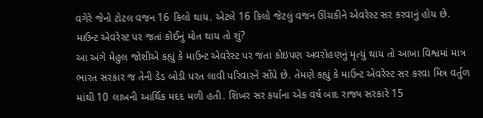વગેરે જેનો ટોટલ વજન 16 કિલો થાય. એટલે 16 કિલો જેટલું વજન ઊંચકીને એવરેસ્ટ સર કરવાનું હોય છે.
માઉન્ટ એવરેસ્ટ પર જતાં કોઈનું મોત થાય તો શું?
આ અંગે મેહુલ જોશીએ કહ્યું કે માઉન્ટ એવરેસ્ટ પર જતા કોઇપણ અવરોહણનું મૃત્યું થાય તો આખા વિશ્વમાં માત્ર ભારત સરકાર જ તેની ડેડ બોડી પરત લાવી પરિવારને સોંપે છે. તેમણે કહ્યું કે માઉન્ટ એવરેસ્ટ સર કરવા મિત્ર વર્તુળ માંથી 10 લાખની આર્થિક મદદ મળી હતી. શિખર સર કર્યાના એક વર્ષ બાદ રાજ્ય સરકારે 15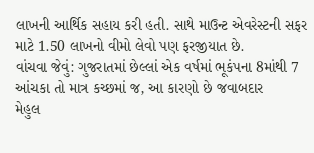લાખની આર્થિક સહાય કરી હતી. સાથે માઉન્ટ એવરેસ્ટની સફર માટે 1.50 લાખનો વીમો લેવો પણ ફરજીયાત છે.
વાંચવા જેવું: ગુજરાતમાં છેલ્લાં એક વર્ષમાં ભૂકંપના 8માંથી 7 આંચકા તો માત્ર કચ્છમાં જ, આ કારણો છે જવાબદાર
મેહુલ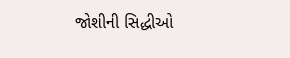જોશીની સિદ્ધીઓ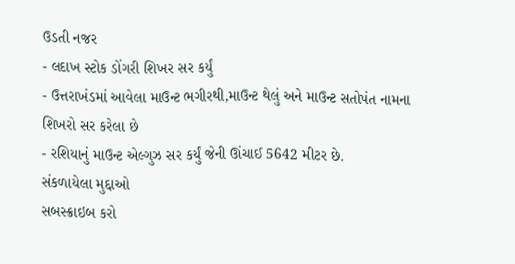ઉડતી નજર
- લદાખ સ્ટોક ડોંગરી શિખર સર કર્યું
- ઉત્તરાખંડમાં આવેલા માઉન્ટ ભગીરથી,માઉન્ટ થેલું અને માઉન્ટ સતોપંત નામના શિખરો સર કરેલા છે
- રશિયાનું માઉન્ટ એલ્ગુઝ સર કર્યું જેની ઊંચાઈ 5642 મીટર છે.
સંકળાયેલા મુદ્દાઓ
સબસ્ક્રાઇબ કરો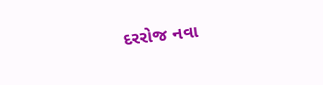દરરોજ નવા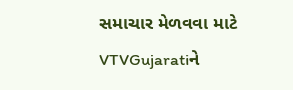સમાચાર મેળવવા માટે VTVGujaratiને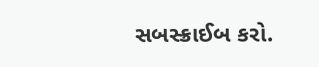સબસ્ક્રાઈબ કરો.